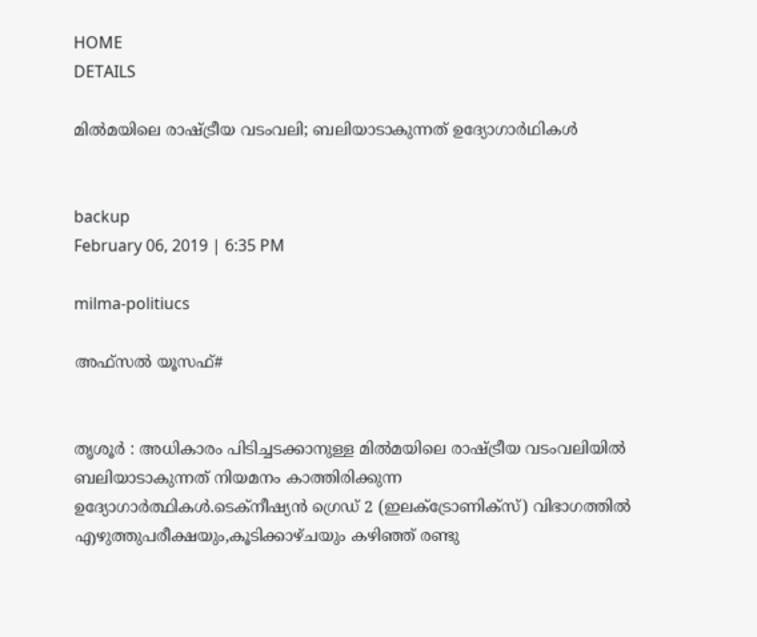HOME
DETAILS

മില്‍മയിലെ രാഷ്ട്രീയ വടംവലി; ബലിയാടാകുന്നത് ഉദ്യോഗാര്‍ഥികള്‍


backup
February 06, 2019 | 6:35 PM

milma-politiucs

അഫ്‌സല്‍ യൂസഫ്#


തൃശൂര്‍ : അധികാരം പിടിച്ചടക്കാനുള്ള മില്‍മയിലെ രാഷ്ട്രീയ വടംവലിയില്‍ ബലിയാടാകുന്നത് നിയമനം കാത്തിരിക്കുന്ന ഉദ്യോഗാര്‍ത്ഥികള്‍.ടെക്‌നീഷ്യന്‍ ഗ്രെഡ് 2 (ഇലക്ട്രോണിക്‌സ്) വിഭാഗത്തില്‍ എഴുത്തുപരീക്ഷയും,കൂടിക്കാഴ്ചയും കഴിഞ്ഞ് രണ്ടു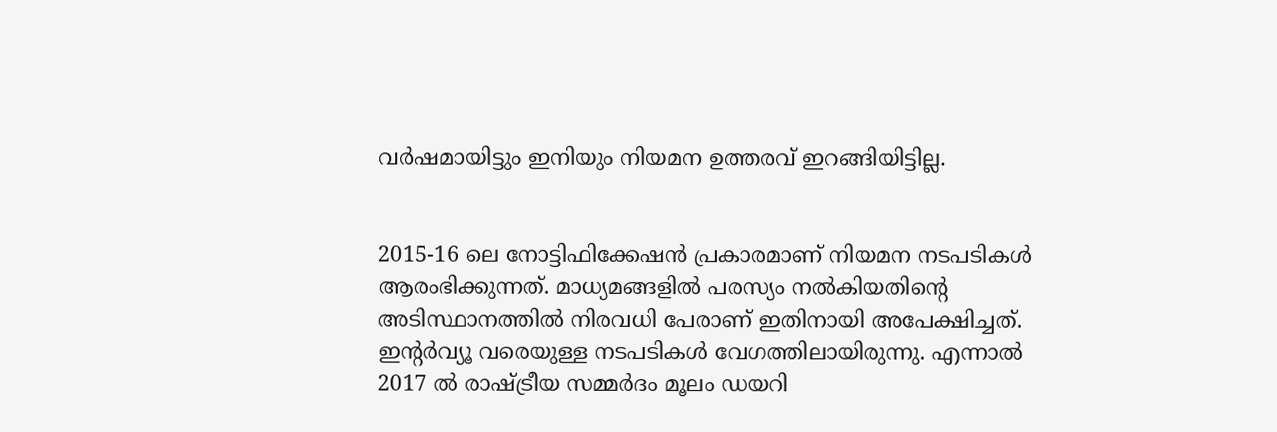വര്‍ഷമായിട്ടും ഇനിയും നിയമന ഉത്തരവ് ഇറങ്ങിയിട്ടില്ല.


2015-16 ലെ നോട്ടിഫിക്കേഷന്‍ പ്രകാരമാണ് നിയമന നടപടികള്‍ ആരംഭിക്കുന്നത്. മാധ്യമങ്ങളില്‍ പരസ്യം നല്‍കിയതിന്റെ അടിസ്ഥാനത്തില്‍ നിരവധി പേരാണ് ഇതിനായി അപേക്ഷിച്ചത്. ഇന്റര്‍വ്യൂ വരെയുള്ള നടപടികള്‍ വേഗത്തിലായിരുന്നു. എന്നാല്‍ 2017 ല്‍ രാഷ്ട്രീയ സമ്മര്‍ദം മൂലം ഡയറി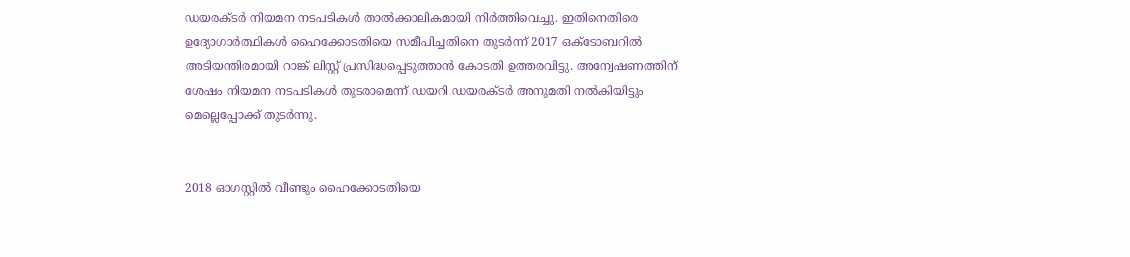ഡയരക്ടര്‍ നിയമന നടപടികള്‍ താല്‍ക്കാലികമായി നിര്‍ത്തിവെച്ചു. ഇതിനെതിരെ ഉദ്യോഗാര്‍ത്ഥികള്‍ ഹൈക്കോടതിയെ സമീപിച്ചതിനെ തുടര്‍ന്ന് 2017 ഒക്ടോബറില്‍ അടിയന്തിരമായി റാങ്ക് ലിസ്റ്റ് പ്രസിദ്ധപ്പെടുത്താന്‍ കോടതി ഉത്തരവിട്ടു. അന്വേഷണത്തിന് ശേഷം നിയമന നടപടികള്‍ തുടരാമെന്ന് ഡയറി ഡയരക്ടര്‍ അനുമതി നല്‍കിയിട്ടും മെല്ലെപ്പോക്ക് തുടര്‍ന്നു.


2018 ഓഗസ്റ്റില്‍ വീണ്ടും ഹൈക്കോടതിയെ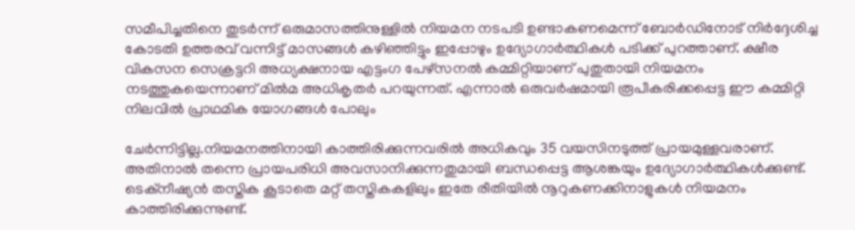സമീപിച്ചതിനെ തുടര്‍ന്ന് ഒരുമാസത്തിനുള്ളില്‍ നിയമന നടപടി ഉണ്ടാകണമെന്ന് ബോര്‍ഡിനോട് നിര്‍ദ്ദേശിച്ച കോടതി ഉത്തരവ് വന്നിട്ട് മാസങ്ങള്‍ കഴിഞ്ഞിട്ടും ഇപ്പോഴും ഉദ്യോഗാര്‍ത്ഥികള്‍ പടിക്ക് പുറത്താണ്. ക്ഷീര വികസന സെക്രട്ടറി അധ്യക്ഷനായ എട്ടംഗ പേഴ്‌സനല്‍ കമ്മിറ്റിയാണ് പുതുതായി നിയമനം നടത്തുകയെന്നാണ് മില്‍മ അധികൃതര്‍ പറയുന്നത്. എന്നാല്‍ ഒരുവര്‍ഷമായി രൂപീകരിക്കപ്പെട്ട ഈ കമ്മിറ്റി നിലവില്‍ പ്രാഥമിക യോഗങ്ങള്‍ പോലും

ചേര്‍ന്നിട്ടില്ല.നിയമനത്തിനായി കാത്തിരിക്കുന്നവരില്‍ അധികവും 35 വയസിനടുത്ത് പ്രായമുള്ളവരാണ്. അതിനാല്‍ തന്നെ പ്രായപരിധി അവസാനിക്കുന്നതുമായി ബന്ധപ്പെട്ട ആശങ്കയും ഉദ്യോഗാര്‍ത്ഥികള്‍ക്കുണ്ട്. ടെക്‌നീഷ്യന്‍ തസ്തിക കൂടാതെ മറ്റ് തസ്തികകളിലും ഇതേ രീതിയില്‍ നൂറുകണക്കിനാളുകള്‍ നിയമനം കാത്തിരിക്കുന്നുണ്ട്.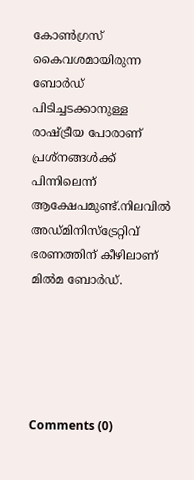കോണ്‍ഗ്രസ് കൈവശമായിരുന്ന ബോര്‍ഡ് പിടിച്ചടക്കാനുള്ള രാഷ്ട്രീയ പോരാണ് പ്രശ്‌നങ്ങള്‍ക്ക് പിന്നിലെന്ന് ആക്ഷേപമുണ്ട്.നിലവില്‍ അഡ്മിനിസ്‌ട്രേറ്റിവ് ഭരണത്തിന് കീഴിലാണ് മില്‍മ ബോര്‍ഡ്.





Comments (0)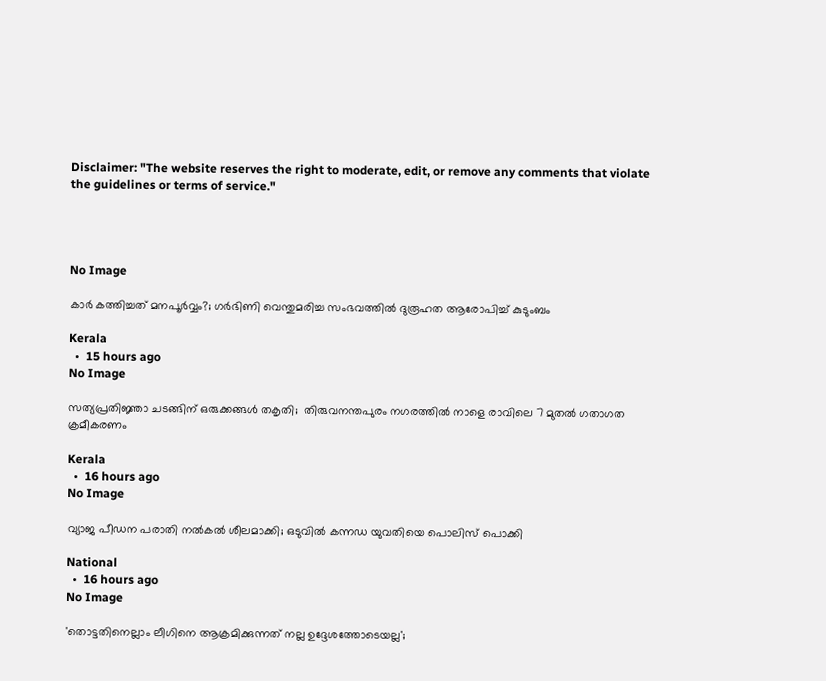Disclaimer: "The website reserves the right to moderate, edit, or remove any comments that violate the guidelines or terms of service."




No Image

കാര്‍ കത്തിച്ചത് മനപൂര്‍വ്വം?; ഗര്‍ഭിണി വെന്തുമരിച്ച സംഭവത്തില്‍ ദുരൂഹത ആരോപിച്ച് കുടുംബം

Kerala
  •  15 hours ago
No Image

സത്യപ്രതിജ്ഞാ ചടങ്ങിന് ഒരുക്കങ്ങള്‍ തകൃതി;  തിരുവനന്തപുരം നഗരത്തില്‍ നാളെ രാവിലെ 7 മുതല്‍ ഗതാഗത ക്രമീകരണം

Kerala
  •  16 hours ago
No Image

വ്യാജ പീഡന പരാതി നല്‍കല്‍ ശീലമാക്കി; ഒടുവില്‍ കന്നഡ യുവതിയെ പൊലിസ് പൊക്കി

National
  •  16 hours ago
No Image

'തൊട്ടതിനെല്ലാം ലീഗിനെ ആക്രമിക്കുന്നത് നല്ല ഉദ്ദേശത്തോടെയല്ല';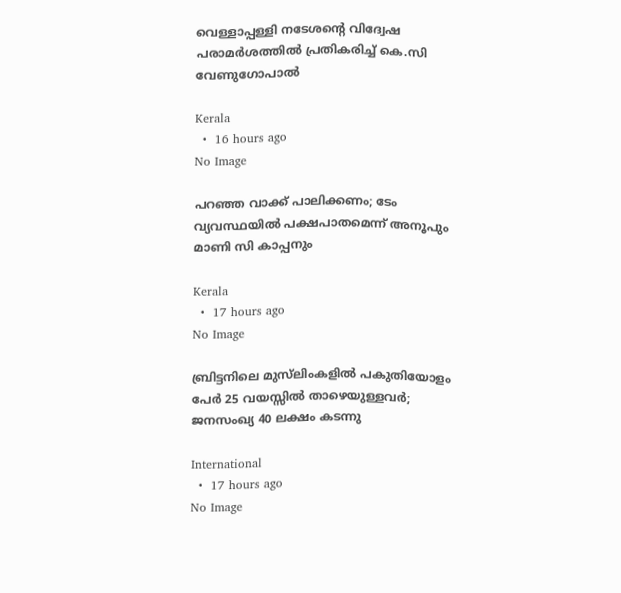വെള്ളാപ്പള്ളി നടേശന്റെ വിദ്വേഷ പരാമര്‍ശത്തില്‍ പ്രതികരിച്ച് കെ.സി വേണുഗോപാല്‍

Kerala
  •  16 hours ago
No Image

പറഞ്ഞ വാക്ക് പാലിക്കണം; ടേം വ്യവസ്ഥയില്‍ പക്ഷപാതമെന്ന് അനൂപും മാണി സി കാപ്പനും

Kerala
  •  17 hours ago
No Image

ബ്രിട്ടനിലെ മുസ്‌ലിംകളില്‍ പകുതിയോളം പേര്‍ 25 വയസ്സില്‍ താഴെയുള്ളവര്‍; ജനസംഖ്യ 40 ലക്ഷം കടന്നു

International
  •  17 hours ago
No Image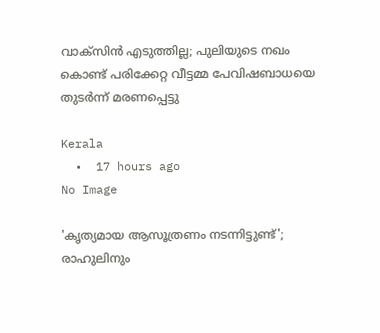വാക്‌സിന്‍ എടുത്തില്ല; പുലിയുടെ നഖം കൊണ്ട് പരിക്കേറ്റ വീട്ടമ്മ പേവിഷബാധയെ തുടര്‍ന്ന് മരണപ്പെട്ടു

Kerala
  •  17 hours ago
No Image

'കൃത്യമായ ആസൂത്രണം നടന്നിട്ടുണ്ട്'; രാഹുലിനും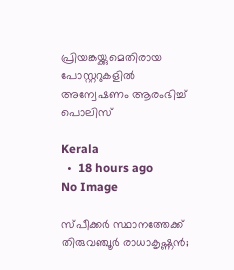പ്രിയങ്കയ്ക്കുമെതിരായ പോസ്റ്ററുകളില്‍ അന്വേഷണം ആരംഭിച്ച് പൊലിസ്

Kerala
  •  18 hours ago
No Image

സ്പീക്കര്‍ സ്ഥാനത്തേക്ക് തിരുവഞ്ചൂര്‍ രാധാകൃഷ്ണന്‍;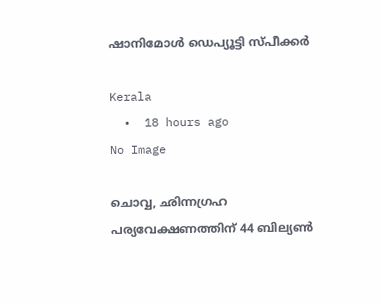ഷാനിമോള്‍ ഡെപ്യൂട്ടി സ്പീക്കര്‍

Kerala
  •  18 hours ago
No Image

ചൊവ്വ, ഛിന്നഗ്രഹ പര്യവേക്ഷണത്തിന് 44 ബില്യണ്‍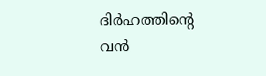ദിര്‍ഹത്തിന്റെ വന്‍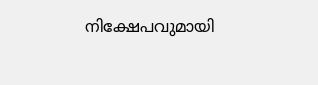നിക്ഷേപവുമായി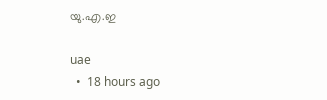യു.എ.ഇ

uae
  •  18 hours ago